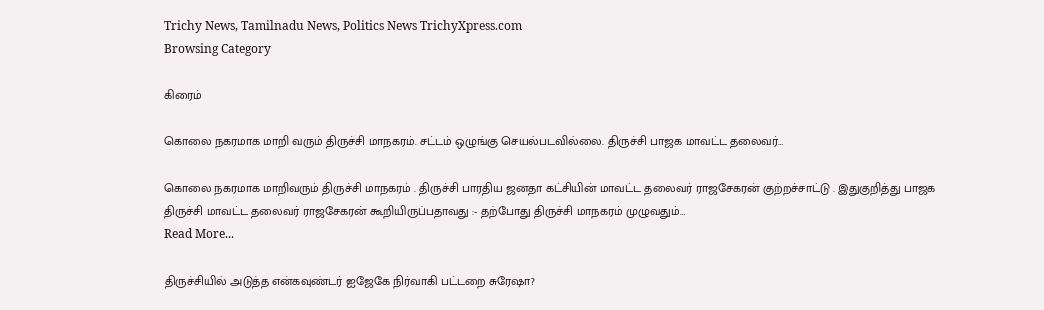Trichy News, Tamilnadu News, Politics News TrichyXpress.com
Browsing Category

கிரைம்

கொலை நகரமாக மாறி வரும் திருச்சி மாநகரம். சட்டம் ஒழுங்கு செயல்படவில்லை. திருச்சி பாஜக மாவட்ட தலைவர்…

கொலை நகரமாக மாறிவரும் திருச்சி மாநகரம் . திருச்சி பாரதிய ஜனதா கட்சியின் மாவட்ட தலைவர் ராஜசேகரன் குற்றச்சாட்டு . இதுகுறித்து பாஜக திருச்சி மாவட்ட தலைவர் ராஜசேகரன் கூறியிருப்பதாவது :- தற்போது திருச்சி மாநகரம் முழுவதும்…
Read More...

திருச்சியில் அடுத்த என்கவுண்டர் ஐஜேகே நிர்வாகி பட்டறை சுரேஷா?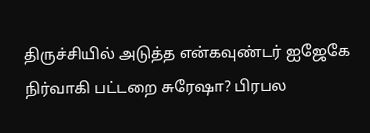திருச்சியில் அடுத்த என்கவுண்டர் ஐஜேகே நிர்வாகி பட்டறை சுரேஷா? பிரபல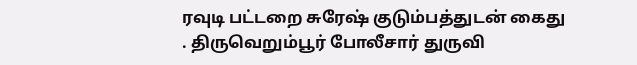ரவுடி பட்டறை சுரேஷ் குடும்பத்துடன் கைது . திருவெறும்பூர் போலீசார் துருவி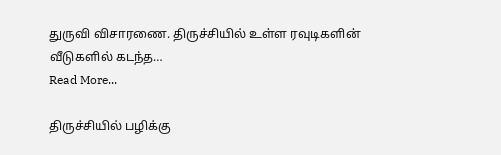துருவி விசாரணை. திருச்சியில் உள்ள ரவுடிகளின் வீடுகளில் கடந்த…
Read More...

திருச்சியில் பழிக்கு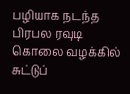பழியாக நடந்த பிரபல ரவுடி கொலை வழக்கில் சுட்டுப்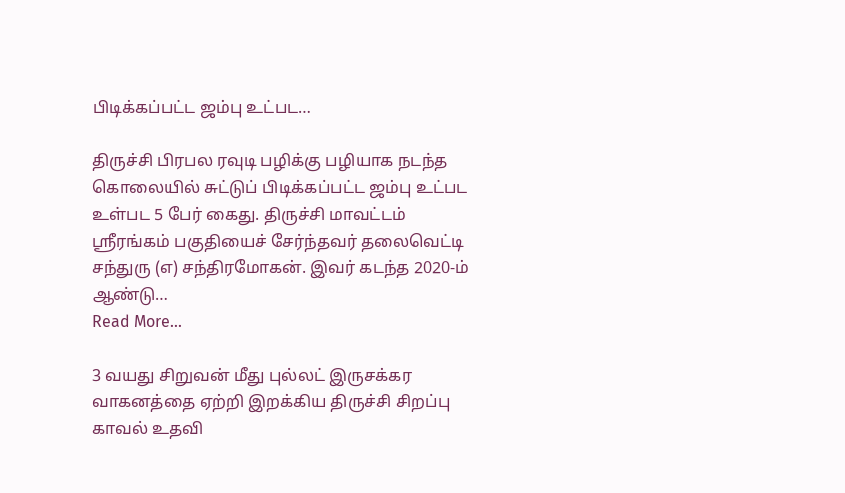பிடிக்கப்பட்ட ஜம்பு உட்பட…

திருச்சி பிரபல ரவுடி பழிக்கு பழியாக நடந்த கொலையில் சுட்டுப் பிடிக்கப்பட்ட ஜம்பு உட்பட உள்பட 5 பேர் கைது. திருச்சி மாவட்டம் ஸ்ரீரங்கம் பகுதியைச் சேர்ந்தவர் தலைவெட்டி சந்துரு (எ) சந்திரமோகன். இவர் கடந்த 2020-ம் ஆண்டு…
Read More...

3 வயது சிறுவன் மீது புல்லட் இருசக்கர வாகனத்தை ஏற்றி இறக்கிய திருச்சி சிறப்பு காவல் உதவி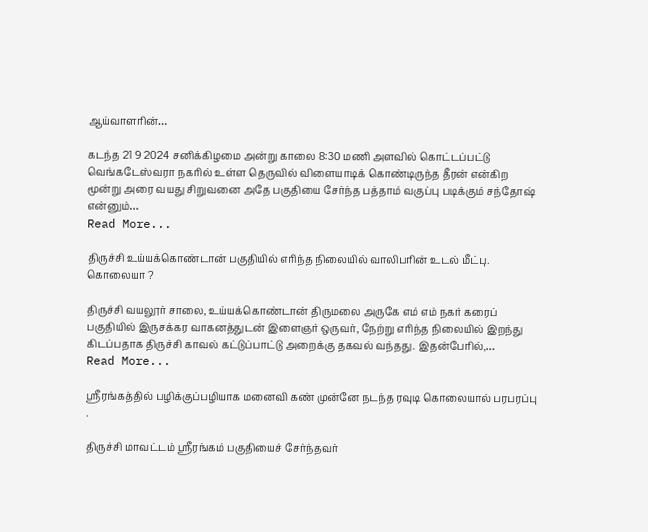ஆய்வாளரின்…

கடந்த 21 9 2024 சனிக்கிழமை அன்று காலை 8:30 மணி அளவில் கொட்டப்பட்டு வெங்கடேஸ்வரா நகரில் உள்ள தெருவில் விளையாடிக் கொண்டிருந்த தீரன் என்கிற மூன்று அரை வயது சிறுவனை அதே பகுதியை சேர்ந்த பத்தாம் வகுப்பு படிக்கும் சந்தோஷ் என்னும்…
Read More...

திருச்சி உய்யக்கொண்டான் பகுதியில் எரிந்த நிலையில் வாலிபரின் உடல் மீட்பு. கொலையா ?

திருச்சி வயலூர் சாலை, உய்யக்கொண்டான் திருமலை அருகே எம் எம் நகர் கரைப் பகுதியில் இருசக்கர வாகனத்துடன் இளைஞர் ஒருவர், நேற்று எரிந்த நிலையில் இறந்து கிடப்பதாக திருச்சி காவல் கட்டுப்பாட்டு அறைக்கு தகவல் வந்தது. இதன்பேரில்,…
Read More...

ஸ்ரீரங்கத்தில் பழிக்குப்பழியாக மனைவி கண் முன்னே நடந்த ரவுடி கொலையால் பரபரப்பு .

திருச்சி மாவட்டம் ஸ்ரீரங்கம் பகுதியைச் சேர்ந்தவர்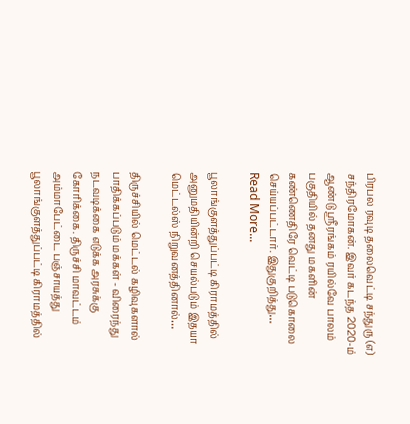பிரபல ரவுடி தலைவெட்டி சந்துரு (எ) சந்திரமோகன். இவர் கடந்த 2020-ம் ஆண்டு ஸ்ரீரங்கம் ரயில்வே பாலம் பகுதியில் தனது மகளின் கண்ணெதிரே வெட்டி படுகொலை செய்யப்பட்டார். இதுகுறித்து…
Read More...

பூலாங்குளத்துப்பட்டி கிராமத்தில் அனுமதியின்றி செயல்படும் இதயா மெட்டல்ஸ் நிறுவனத்தினால்…

திருச்சியில் மெட்டல் கழிவுகளால் பாதிக்கப்படும் மக்கள் - விரைந்து நடவடிக்கை எடுக்க அரசுக்கு கோரிக்கை. திருச்சி மாவட்டம் அம்மாபேட்டை பஞ்சாயத்து பூலாங்குளத்துப்பட்டி கிராமத்தில்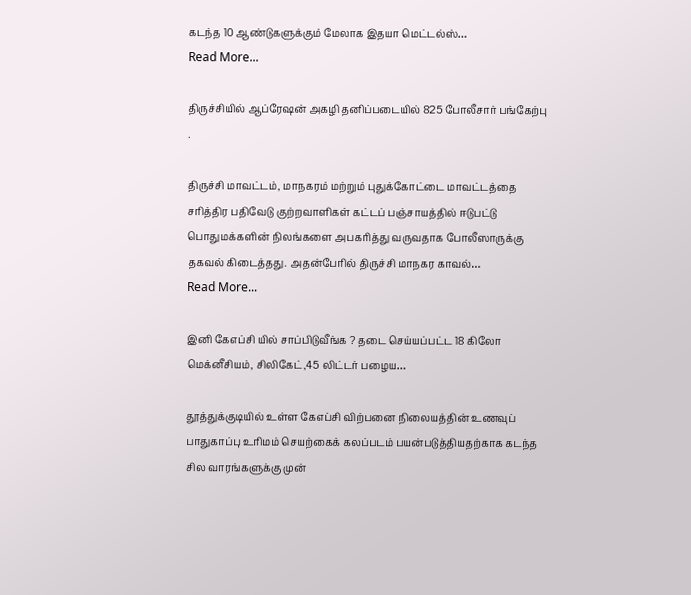கடந்த 10 ஆண்டுகளுக்கும் மேலாக இதயா மெட்டல்ஸ்…
Read More...

திருச்சியில் ஆப்ரேஷன் அகழி தனிப்படையில் 825 போலீசார் பங்கேற்பு .

திருச்சி மாவட்டம், மாநகரம் மற்றும் புதுக்கோட்டை மாவட்டத்தை சரித்திர பதிவேடு குற்றவாளிகள் கட்டப் பஞ்சாயத்தில் ஈடுபட்டு பொதுமக்களின் நிலங்களை அபகரித்து வருவதாக போலீஸாருக்கு தகவல் கிடைத்தது. அதன்பேரில் திருச்சி மாநகர காவல்…
Read More...

இனி கேஎப்சி யில் சாப்பிடுவீங்க ? தடை செய்யப்பட்ட 18 கிலோ மெக்னீசியம், சிலிகேட்,45 லிட்டர் பழைய…

தூத்துக்குடியில் உள்ள கேஎப்சி விற்பனை நிலையத்தின் உணவுப் பாதுகாப்பு உரிமம் செயற்கைக் கலப்படம் பயன்படுத்தியதற்காக கடந்த சில வாரங்களுக்கு முன்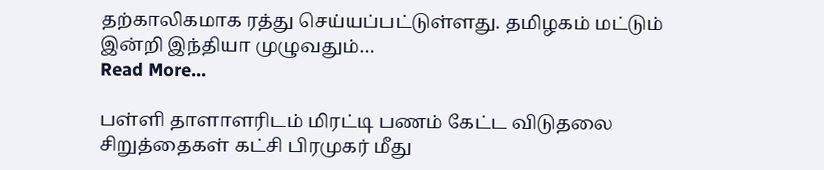தற்காலிகமாக ரத்து செய்யப்பட்டுள்ளது. தமிழகம் மட்டும் இன்றி இந்தியா முழுவதும்…
Read More...

பள்ளி தாளாளரிடம் மிரட்டி பணம் கேட்ட விடுதலை சிறுத்தைகள் கட்சி பிரமுகர் மீது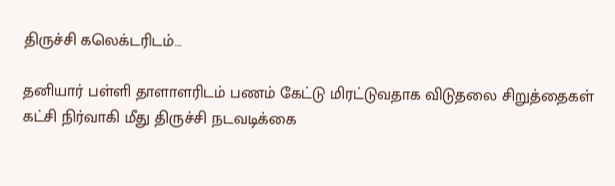திருச்சி கலெக்டரிடம்…

தனியார் பள்ளி தாளாளரிடம் பணம் கேட்டு மிரட்டுவதாக விடுதலை சிறுத்தைகள் கட்சி நிர்வாகி மீது திருச்சி நடவடிக்கை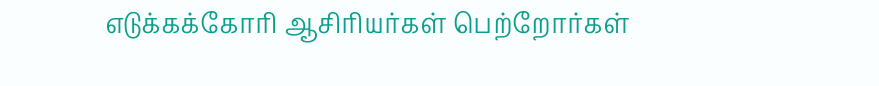எடுக்கக்கோரி ஆசிரியர்கள் பெற்றோர்கள்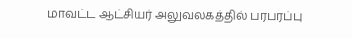மாவட்ட ஆட்சியர் அலுவலகத்தில் பரபரப்பு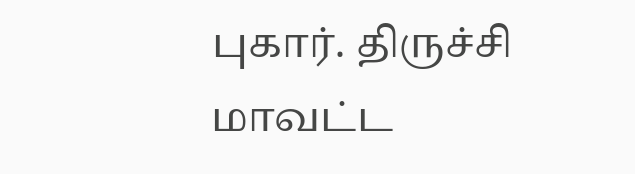புகார். திருச்சி மாவட்ட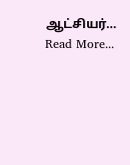ஆட்சியர்…
Read More...